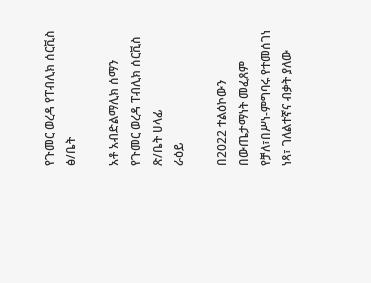የጉመር ወረዳ የፐብሊክ ሰርቪስ ፅ/ቤት

አቶ አብድልማሊክ ሰማን
የጉመር ወረዳ ፐብሊክ ሰርቪስ ጽ/ቤት ሀላፊ
ራዕይ

በ2022 ተልዕኮውን በውጤታማነት መፈጸም የቻለ፣በሥነ-ምግባሩ የተመሰገነ ነጻ፣ ገለልተኛና ብቃት ያለው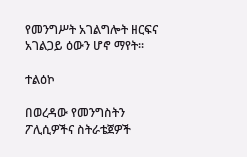የመንግሥት አገልግሎት ዘርፍና አገልጋይ ዕውን ሆኖ ማየት፡፡

ተልዕኮ

በወረዳው የመንግስትን ፖሊሲዎችና ስትራቴጀዎች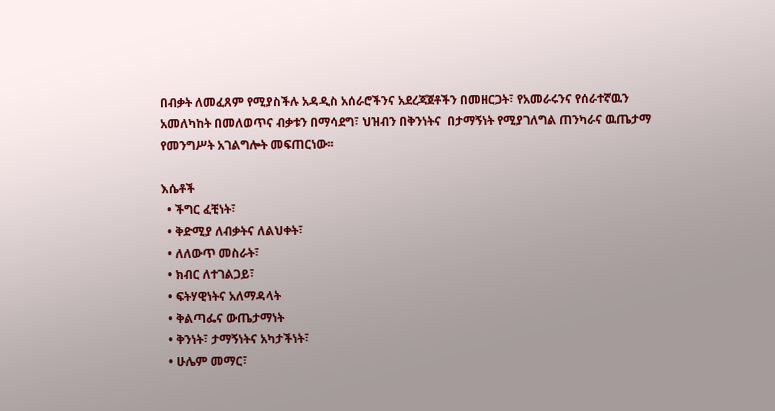በብቃት ለመፈጸም የሚያስችሉ አዳዲስ አሰራሮችንና አደረጃጀቶችን በመዘርጋት፣ የአመራሩንና የሰራተኛዉን አመለካከት በመለወጥና ብቃቱን በማሳደግ፣ ህዝብን በቅንነትና  በታማኝነት የሚያገለግል ጠንካራና ዉጤታማ የመንግሥት አገልግሎት መፍጠርነው፡፡

እሴቶች
  • ችግር ፈቺነት፣
  • ቅድሚያ ለብቃትና ለልህቀት፣
  • ለለውጥ መስራት፣
  • ክብር ለተገልጋይ፣
  • ፍትሃዊነትና አለማዳላት
  • ቅልጣፌና ውጤታማነት
  • ቅንነት፣ ታማኝነትና አካታችነት፣
  • ሁሌም መማር፣